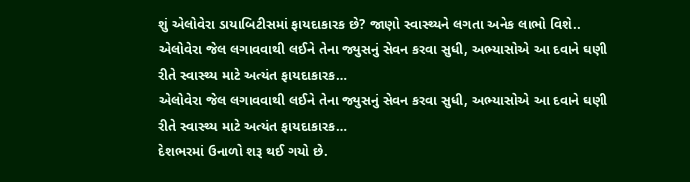શું એલોવેરા ડાયાબિટીસમાં ફાયદાકારક છે? જાણો સ્વાસ્થ્યને લગતા અનેક લાભો વિશે..
એલોવેરા જેલ લગાવવાથી લઈને તેના જ્યુસનું સેવન કરવા સુધી, અભ્યાસોએ આ દવાને ઘણી રીતે સ્વાસ્થ્ય માટે અત્યંત ફાયદાકારક…
એલોવેરા જેલ લગાવવાથી લઈને તેના જ્યુસનું સેવન કરવા સુધી, અભ્યાસોએ આ દવાને ઘણી રીતે સ્વાસ્થ્ય માટે અત્યંત ફાયદાકારક…
દેશભરમાં ઉનાળો શરૂ થઈ ગયો છે.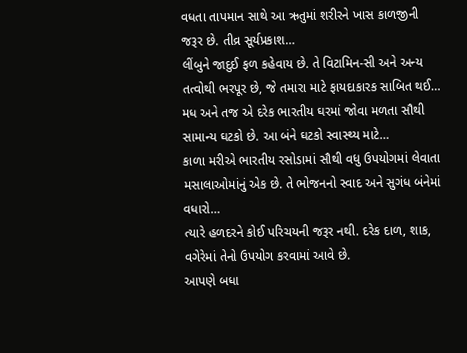વધતા તાપમાન સાથે આ ઋતુમાં શરીરને ખાસ કાળજીની જરૂર છે. તીવ્ર સૂર્યપ્રકાશ…
લીંબુને જાદુઈ ફળ કહેવાય છે. તે વિટામિન-સી અને અન્ય તત્વોથી ભરપૂર છે, જે તમારા માટે ફાયદાકારક સાબિત થઈ…
મધ અને તજ એ દરેક ભારતીય ઘરમાં જોવા મળતા સૌથી સામાન્ય ઘટકો છે. આ બંને ઘટકો સ્વાસ્થ્ય માટે…
કાળા મરીએ ભારતીય રસોડામાં સૌથી વધુ ઉપયોગમાં લેવાતા મસાલાઓમાંનું એક છે. તે ભોજનનો સ્વાદ અને સુગંધ બંનેમાં વધારો…
ત્યારે હળદરને કોઈ પરિચયની જરૂર નથી. દરેક દાળ, શાક, વગેરેમાં તેનો ઉપયોગ કરવામાં આવે છે.
આપણે બધા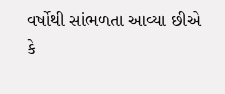વર્ષોથી સાંભળતા આવ્યા છીએ કે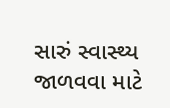સારું સ્વાસ્થ્ય જાળવવા માટે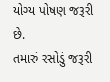યોગ્ય પોષણ જરૂરી છે.
તમારું રસોડું જરૂરી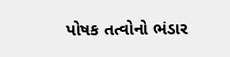પોષક તત્વોનો ભંડાર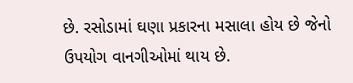છે. રસોડામાં ઘણા પ્રકારના મસાલા હોય છે જેનો ઉપયોગ વાનગીઓમાં થાય છે.